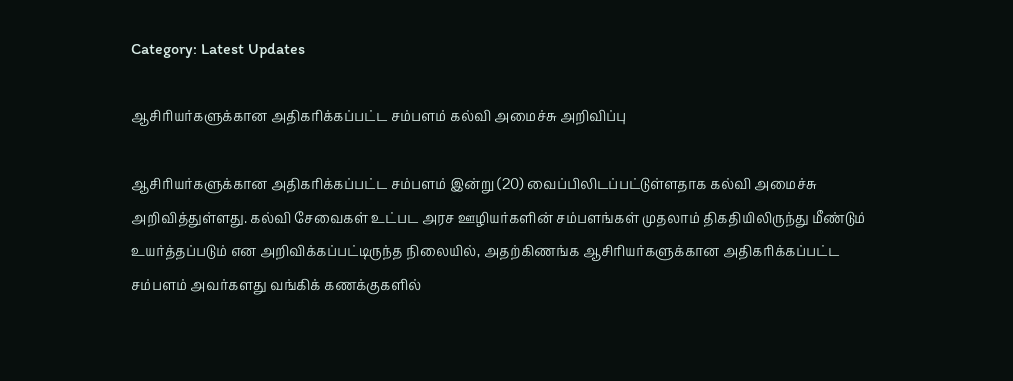Category: Latest Updates

ஆசிரியர்களுக்கான அதிகரிக்கப்பட்ட சம்பளம் கல்வி அமைச்சு அறிவிப்பு

ஆசிரியர்களுக்கான அதிகரிக்கப்பட்ட சம்பளம் இன்று (20) வைப்பிலிடப்பட்டுள்ளதாக கல்வி அமைச்சு அறிவித்துள்ளது. கல்வி சேவைகள் உட்பட அரச ஊழியர்களின் சம்பளங்கள் முதலாம் திகதியிலிருந்து மீண்டும் உயர்த்தப்படும் என அறிவிக்கப்பட்டிருந்த நிலையில், அதற்கிணங்க ஆசிரியர்களுக்கான அதிகரிக்கப்பட்ட சம்பளம் அவர்களது வங்கிக் கணக்குகளில்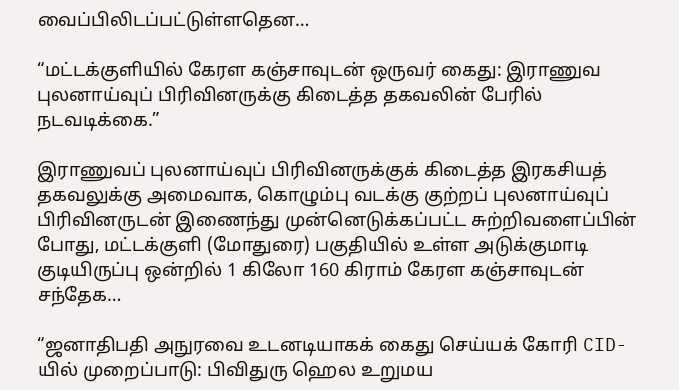வைப்பிலிடப்பட்டுள்ளதென…

“மட்டக்குளியில் கேரள கஞ்சாவுடன் ஒருவர் கைது: இராணுவ புலனாய்வுப் பிரிவினருக்கு கிடைத்த தகவலின் பேரில் நடவடிக்கை.”

இராணுவப் புலனாய்வுப் பிரிவினருக்குக் கிடைத்த இரகசியத் தகவலுக்கு அமைவாக, கொழும்பு வடக்கு குற்றப் புலனாய்வுப் பிரிவினருடன் இணைந்து முன்னெடுக்கப்பட்ட சுற்றிவளைப்பின் போது, மட்டக்குளி (மோதுரை) பகுதியில் உள்ள அடுக்குமாடி குடியிருப்பு ஒன்றில் 1 கிலோ 160 கிராம் கேரள கஞ்சாவுடன் சந்தேக…

“ஜனாதிபதி அநுரவை உடனடியாகக் கைது செய்யக் கோரி CID-யில் முறைப்பாடு: பிவிதுரு ஹெல உறுமய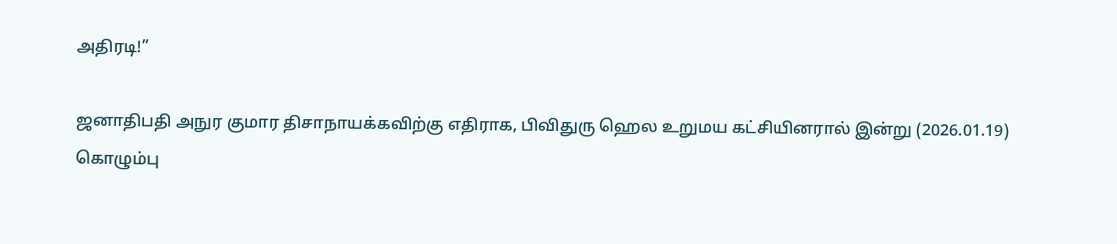அதிரடி!”

ஜனாதிபதி அநுர குமார திசாநாயக்கவிற்கு எதிராக, பிவிதுரு ஹெல உறுமய கட்சியினரால் இன்று (2026.01.19) கொழும்பு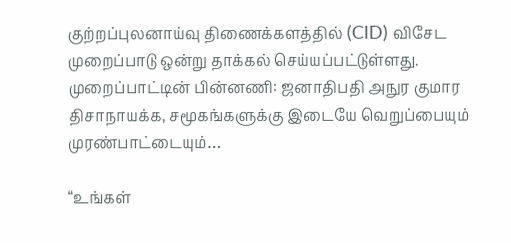குற்றப்புலனாய்வு திணைக்களத்தில் (CID) விசேட முறைப்பாடு ஒன்று தாக்கல் செய்யப்பட்டுள்ளது. முறைப்பாட்டின் பின்னணி: ஜனாதிபதி அநுர குமார திசாநாயக்க, சமூகங்களுக்கு இடையே வெறுப்பையும் முரண்பாட்டையும்…

“உங்கள்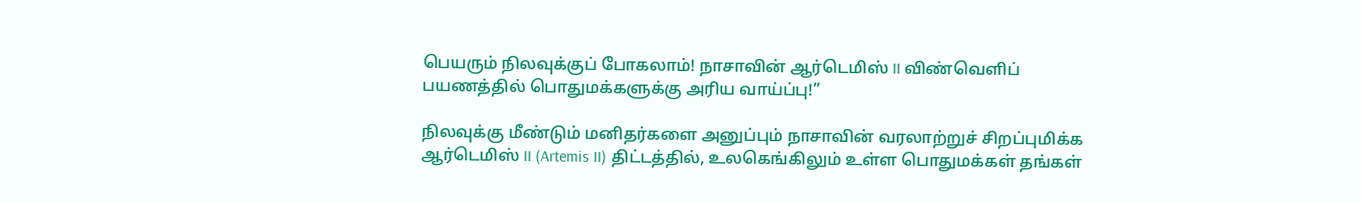பெயரும் நிலவுக்குப் போகலாம்! நாசாவின் ஆர்டெமிஸ் II விண்வெளிப் பயணத்தில் பொதுமக்களுக்கு அரிய வாய்ப்பு!”

நிலவுக்கு மீண்டும் மனிதர்களை அனுப்பும் நாசாவின் வரலாற்றுச் சிறப்புமிக்க ஆர்டெமிஸ் II (Artemis II) திட்டத்தில், உலகெங்கிலும் உள்ள பொதுமக்கள் தங்கள்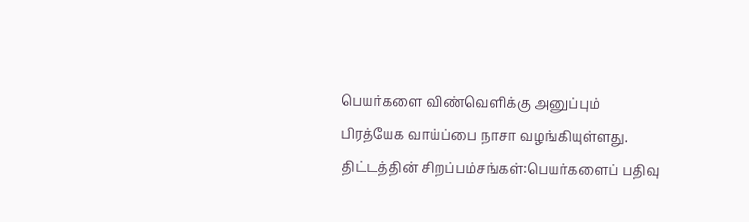பெயர்களை விண்வெளிக்கு அனுப்பும் பிரத்யேக வாய்ப்பை நாசா வழங்கியுள்ளது. திட்டத்தின் சிறப்பம்சங்கள்:பெயர்களைப் பதிவு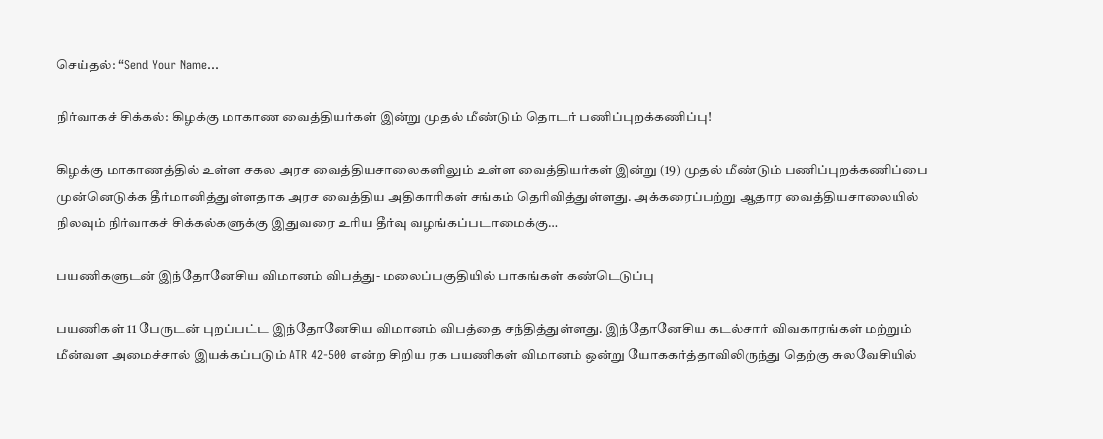செய்தல்: “Send Your Name…

நிர்வாகச் சிக்கல்: கிழக்கு மாகாண வைத்தியர்கள் இன்று முதல் மீண்டும் தொடர் பணிப்புறக்கணிப்பு!

கிழக்கு மாகாணத்தில் உள்ள சகல அரச வைத்தியசாலைகளிலும் உள்ள வைத்தியர்கள் இன்று (19) முதல் மீண்டும் பணிப்புறக்கணிப்பை முன்னெடுக்க தீர்மானித்துள்ளதாக அரச வைத்திய அதிகாரிகள் சங்கம் தெரிவித்துள்ளது. அக்கரைப்பற்று ஆதார வைத்தியசாலையில் நிலவும் நிர்வாகச் சிக்கல்களுக்கு இதுவரை உரிய தீர்வு வழங்கப்படாமைக்கு…

பயணிகளுடன் இந்தோனேசிய விமானம் விபத்து- மலைப்பகுதியில் பாகங்கள் கண்டெடுப்பு

பயணிகள் 11 பேருடன் புறப்பட்ட இந்தோனேசிய விமானம் விபத்தை சந்தித்துள்ளது. இந்தோனேசிய கடல்சார் விவகாரங்கள் மற்றும் மீன்வள அமைச்சால் இயக்கப்படும் ATR 42-500 என்ற சிறிய ரக பயணிகள் விமானம் ஒன்று யோககர்த்தாவிலிருந்து தெற்கு சுலவேசியில்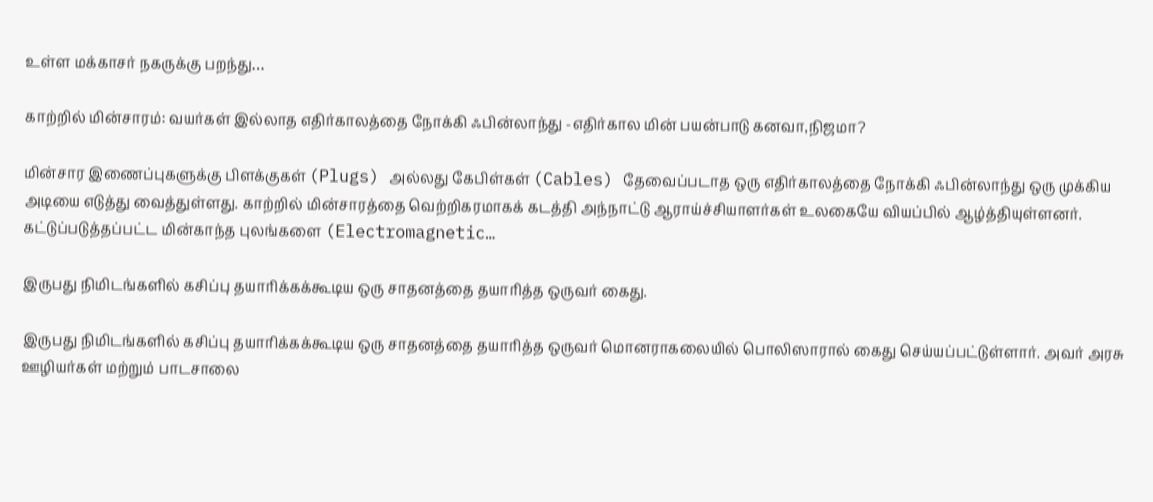உள்ள மக்காசர் நகருக்கு பறந்து…

காற்றில் மின்சாரம்: வயர்கள் இல்லாத எதிர்காலத்தை நோக்கி ஃபின்லாந்து -எதிர்கால மின் பயன்பாடு கனவா,நிஜமா?

மின்சார இணைப்புகளுக்கு பிளக்குகள் (Plugs) அல்லது கேபிள்கள் (Cables) தேவைப்படாத ஒரு எதிர்காலத்தை நோக்கி ஃபின்லாந்து ஒரு முக்கிய அடியை எடுத்து வைத்துள்ளது. காற்றில் மின்சாரத்தை வெற்றிகரமாகக் கடத்தி அந்நாட்டு ஆராய்ச்சியாளர்கள் உலகையே வியப்பில் ஆழ்த்தியுள்ளனர். கட்டுப்படுத்தப்பட்ட மின்காந்த புலங்களை (Electromagnetic…

இருபது நிமிடங்களில் கசிப்பு தயாரிக்கக்கூடிய ஒரு சாதனத்தை தயாரித்த ஒருவர் கைது.

இருபது நிமிடங்களில் கசிப்பு தயாரிக்கக்கூடிய ஒரு சாதனத்தை தயாரித்த ஒருவர் மொனராகலையில் பொலிஸாரால் கைது செய்யப்பட்டுள்ளார். அவர் அரசு ஊழியர்கள் மற்றும் பாடசாலை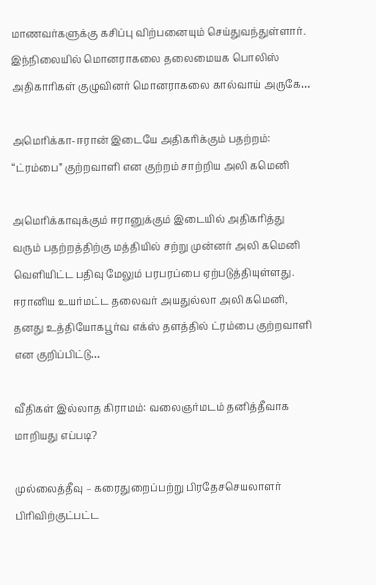மாணவர்களுக்கு கசிப்பு விற்பனையும் செய்துவந்துள்ளார். இந்நிலையில் மொனராகலை தலைமையக பொலிஸ் அதிகாரிகள் குழுவினர் மொனராகலை கால்வாய் அருகே…

அமெரிக்கா-ஈரான் இடையே அதிகரிக்கும் பதற்றம்: “ட்ரம்பை” குற்றவாளி என குற்றம் சாற்றிய அலி கமெனி

அமெரிக்காவுக்கும் ஈரானுக்கும் இடையில் அதிகரித்து வரும் பதற்றத்திற்கு மத்தியில் சற்று முன்னர் அலி கமெனி வெளியிட்ட பதிவு மேலும் பரபரப்பை ஏற்படுத்தியுள்ளது. ஈரானிய உயர்மட்ட தலைவர் அயதுல்லா அலி கமெனி, தனது உத்தியோகபூர்வ எக்ஸ் தளத்தில் ட்ரம்பை குற்றவாளி என குறிப்பிட்டு…

வீதிகள் இல்லாத கிராமம்: வலைஞர்மடம் தனித்தீவாக மாறியது எப்படி?

முல்லைத்தீவு – கரைதுறைப்பற்று பிரதேசசெயலாளர் பிரிவிற்குட்பட்ட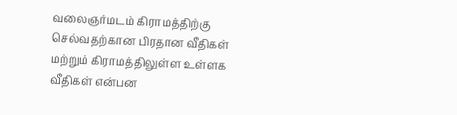வலைஞர்மடம் கிராமத்திற்கு செல்வதற்கான பிரதான வீதிகள் மற்றும் கிராமத்திலுள்ள உள்ளக வீதிகள் என்பன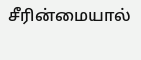சீரின்மையால்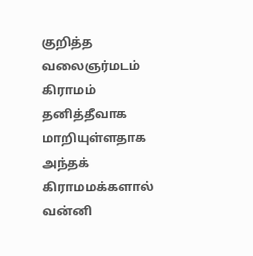குறித்த வலைஞர்மடம் கிராமம் தனித்தீவாக மாறியுள்ளதாக அந்தக் கிராமமக்களால் வன்னி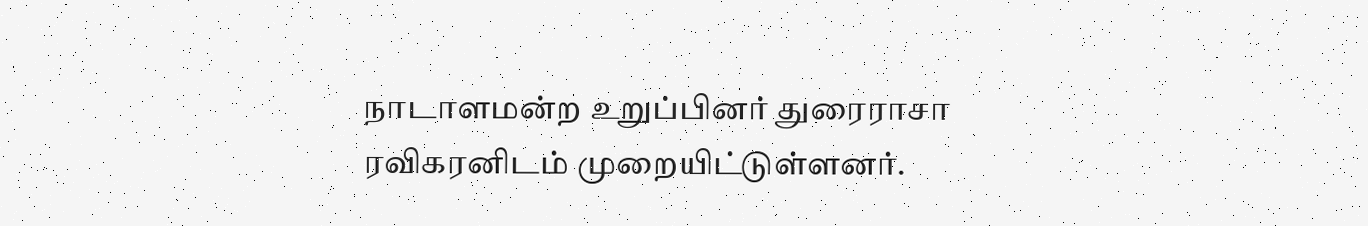நாடாளமன்ற உறுப்பினர் துரைராசா ரவிகரனிடம் முறையிட்டுள்ளனர்.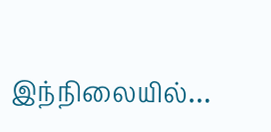இந்நிலையில்…